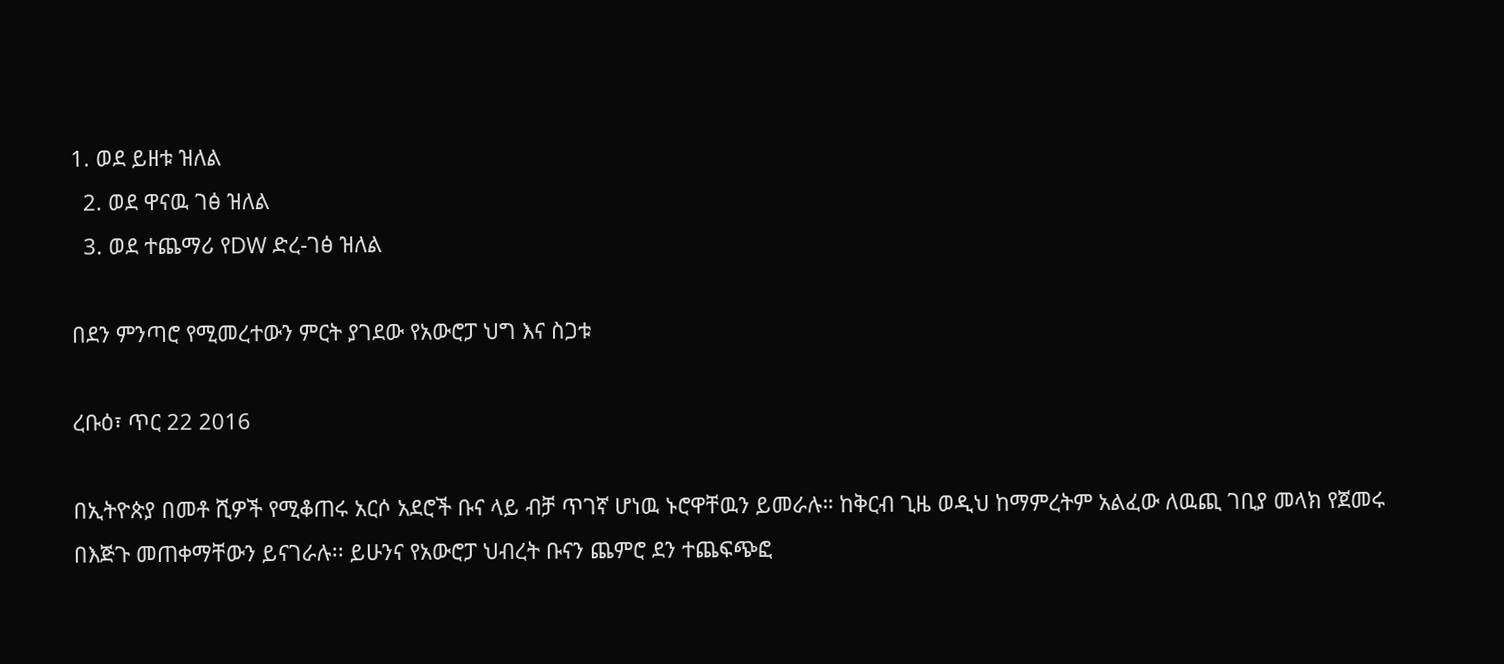1. ወደ ይዘቱ ዝለል
  2. ወደ ዋናዉ ገፅ ዝለል
  3. ወደ ተጨማሪ የDW ድረ-ገፅ ዝለል

በደን ምንጣሮ የሚመረተውን ምርት ያገደው የአውሮፓ ህግ እና ስጋቱ

ረቡዕ፣ ጥር 22 2016

በኢትዮጵያ በመቶ ሺዎች የሚቆጠሩ አርሶ አደሮች ቡና ላይ ብቻ ጥገኛ ሆነዉ ኑሮዋቸዉን ይመራሉ። ከቅርብ ጊዜ ወዲህ ከማምረትም አልፈው ለዉጪ ገቢያ መላክ የጀመሩ በእጅጉ መጠቀማቸውን ይናገራሉ፡፡ ይሁንና የአውሮፓ ህብረት ቡናን ጨምሮ ደን ተጨፍጭፎ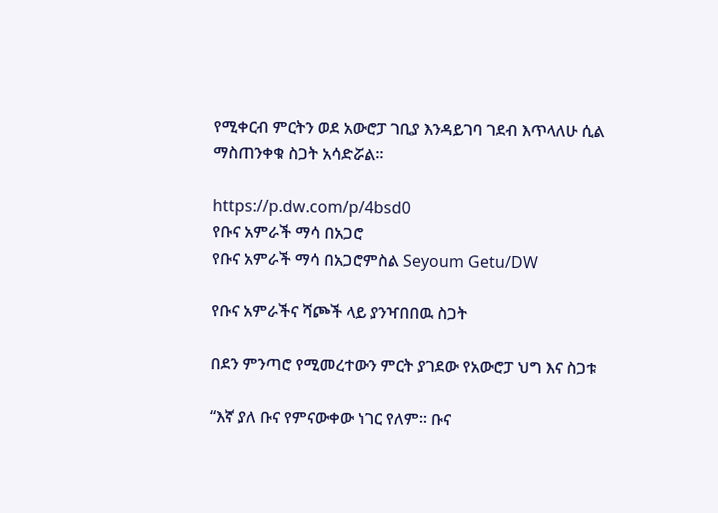የሚቀርብ ምርትን ወደ አውሮፓ ገቢያ እንዳይገባ ገደብ እጥላለሁ ሲል ማስጠንቀቁ ስጋት አሳድሯል።

https://p.dw.com/p/4bsd0
የቡና አምራች ማሳ በአጋሮ
የቡና አምራች ማሳ በአጋሮምስል Seyoum Getu/DW

የቡና አምራችና ሻጮች ላይ ያንዣበበዉ ስጋት

በደን ምንጣሮ የሚመረተውን ምርት ያገደው የአውሮፓ ህግ እና ስጋቱ

“እኛ ያለ ቡና የምናውቀው ነገር የለም፡፡ ቡና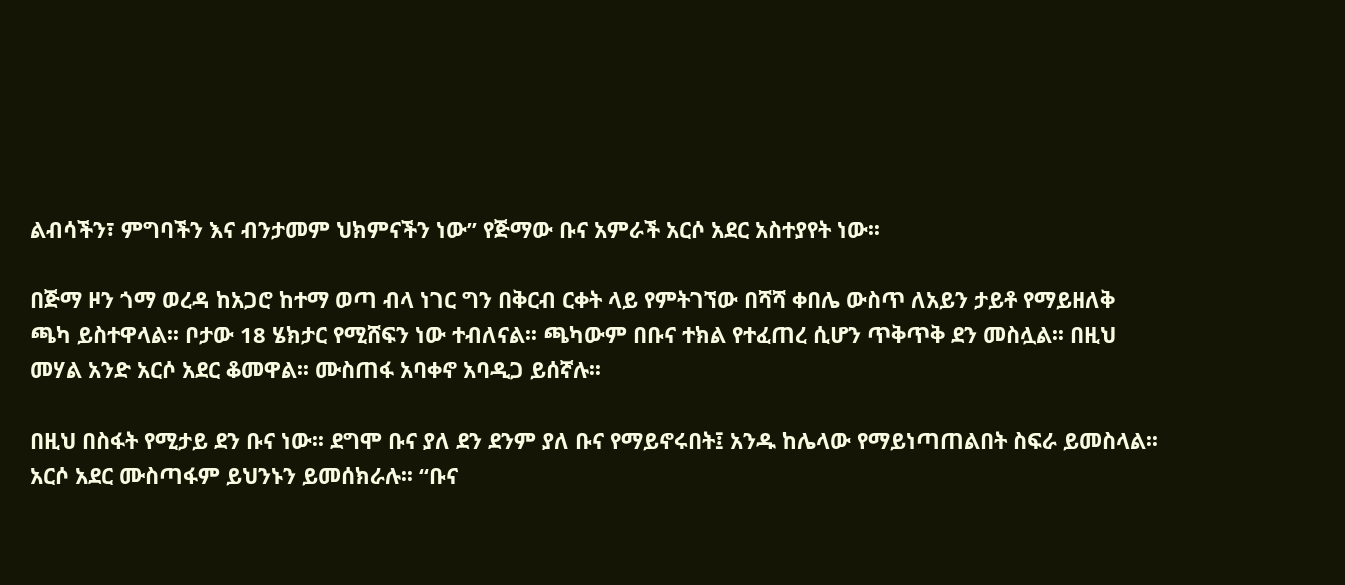ልብሳችን፣ ምግባችን እና ብንታመም ህክምናችን ነው” የጅማው ቡና አምራች አርሶ አደር አስተያየት ነው፡፡

በጅማ ዞን ጎማ ወረዳ ከአጋሮ ከተማ ወጣ ብላ ነገር ግን በቅርብ ርቀት ላይ የምትገኘው በሻሻ ቀበሌ ውስጥ ለአይን ታይቶ የማይዘለቅ ጫካ ይስተዋላል፡፡ ቦታው 18 ሄክታር የሚሸፍን ነው ተብለናል፡፡ ጫካውም በቡና ተክል የተፈጠረ ሲሆን ጥቅጥቅ ደን መስሏል፡፡ በዚህ መሃል አንድ አርሶ አደር ቆመዋል፡፡ ሙስጠፋ አባቀኖ አባዲጋ ይሰኛሉ፡፡

በዚህ በስፋት የሚታይ ደን ቡና ነው፡፡ ደግሞ ቡና ያለ ደን ደንም ያለ ቡና የማይኖሩበት፤ አንዱ ከሌላው የማይነጣጠልበት ስፍራ ይመስላል፡፡ አርሶ አደር ሙስጣፋም ይህንኑን ይመሰክራሉ፡፡ “ቡና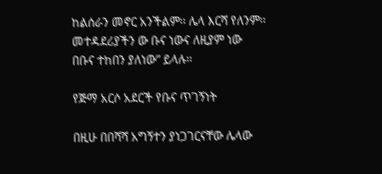ከልሰራን መኖር አንችልም፡፡ ሌላ እርሻ የለንም፡፡ መተዳደሪያችን ው ቡና ነውና ለዚያም ነው በቡና ተከበን ያለነው” ይላሉ፡፡

የጅማ አርሶ አደርች የቡና ጥገኝነት

በዚሁ በበሻሻ አግኝተን ያነጋገርናቸው ሌላው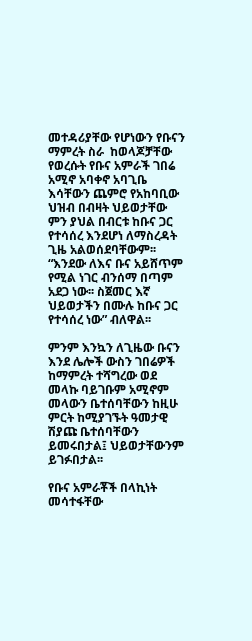መተዳሪያቸው የሆነውን የቡናን ማምረት ስራ  ከወላጆቻቸው የወረሱት የቡና አምራች ገበሬ አሚኖ አባቀኖ አባጊቤ እሳቸውን ጨምሮ የአከባቢው ህዝብ በብዛት ህይወታቸው ምን ያህል በብርቱ ከቡና ጋር የተሳሰረ እንደሆነ ለማስረዳት ጊዜ አልወሰደባቸውም፡፡ “እንደው ለእና ቡና አይሸጥም የሚል ነገር ብንሰማ በጣም አደጋ ነው፡፡ ስጀመር እኛ ህይወታችን በሙሉ ከቡና ጋር የተሳሰረ ነው” ብለዋል፡፡

ምንም እንኳን ለጊዜው ቡናን እንደ ሌሎች ውስን ገበሬዎች ከማምረት ተሻግረው ወደ መላኩ ባይገቡም አሚኖም መላውን ቤተሰባቸውን ከዚሁ ምርት ከሚያገኙት ዓመታዊ ሽያጩ ቤተሰባቸውን ይመሩበታል፤ ህይወታቸውንም ይገፉበታል፡፡

የቡና አምራቾች በላኪነት መሳተፋቸው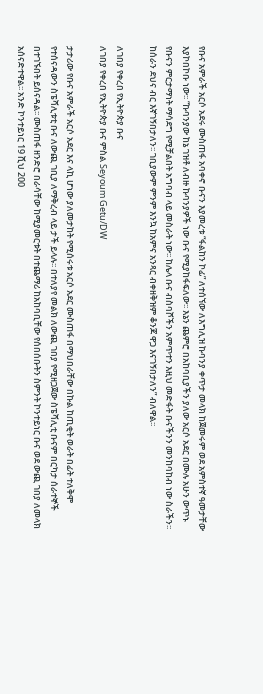የቡና አምራች አርሶ አደሩ ሙስጠፋ አባቀኖ ቡናን እያመረቱ “ፋልከን ኮፊ” ለተሰኘው ለእግሊዝ ኩባንያ ቀጥታ መላክ ከጀመሩም ወደ አምስተኛ ዓመታቸው እያኮበኮቡ ነው፡፡ “ኩባንያው ከኔ ገዝቶ ለብዙ ኩባንያዎች ነው ቡና የሚያከፋፍለው፡፡ እኔን ጨምሮ በአከባቢያችን ያለው አርሶ አደር በሙሉ አሁን ውጥኑ የቡናን ምርታማነት ማሳደግ የሚቻልበት አግባብ ላይ መስራት ነው፡፡ ከሌላ ቡና ብስባሾችን አምጥተን እዚህ መድፋት ቡናችንን መንከባከብ ነው ስራችን፡፡ ከሰራን ደህና ብር እኛገኝበታለን፡፡ ገቢያውም ምንም እንኳ ከአምና አንጻር ብቀዘቅዝም ቆንጆ ዋጋ እናገኝበታለን” ብለዋል፡፡

ለገበያ የቀረበ የኢትዮጵያ ቡና
ለገበያ የቀረበ የኢትዮጵያ ቡና ምስል Seyoum Getu/DW

ታታሪው የቡና አምራች አርሶ አደር እና ላኪ ሆነው ያለመታከት የሚሰሩቱ አርሶ አደር ሙስጠፋ በማህበራቸው በኩል ከጢቂት ወራት በፊት ተለቅሞ የተሰናዳውን ስፔሻሊቱቲ ቡና ለውጪ ገቢያ ለማቅረብ ላይ ታች ይላሉ፡፡ በተለያየ መልክ ለውጪ ገበያ የሚዘጋጀው ስፔሻሊቲ ቡናም በርካታ ሰራተኞች በተገኙበት ይሰናዳል፡፡ ሙስጠፋ ዘንድሮ በራሳቸው ከሚያመርቱት በተጨማሪ ከአከባቢቸው የሰበሰቡትን ስምንት ኮንተይነር ቡና ወደ ውጪ ገበያ ለመላክ አሰናድተዋል፡፡ አንድ ኮንተይነር 19 ሺህ 200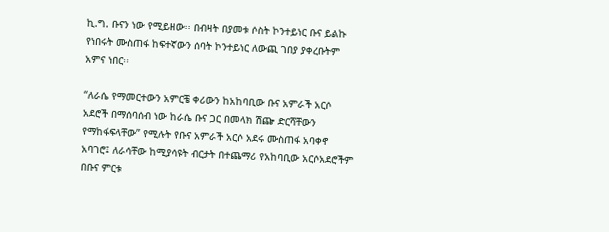ኪ.ግ. ቡናን ነው የሚይዘው፡፡ በብዛት በያመቱ ሶስት ኮንተይነር ቡና ይልኩ የነበሩት ሙስጠፋ ከፍተኛውን ሰባት ኮንተይነር ለውጪ ገበያ ያቀረቡትም አምና ነበር፡፡

“ለራሴ የማመርተውን አምርቼ ቀሪውን ከአከባቢው ቡና አምራች አርሶ አደሮች በማሰባሰብ ነው ከራሴ ቡና ጋር በመላክ ሽጬ ድርሻቸውን የማከፋፍላቸው” የሚሉት የቡና አምራች አርሶ አደሩ ሙስጠፋ አባቀኖ አባገሮ፤ ለራሳቸው ከሚያሳዩት ብርታት በተጨማሪ የአከባቢው አርሶአደሮችም በቡና ምርቱ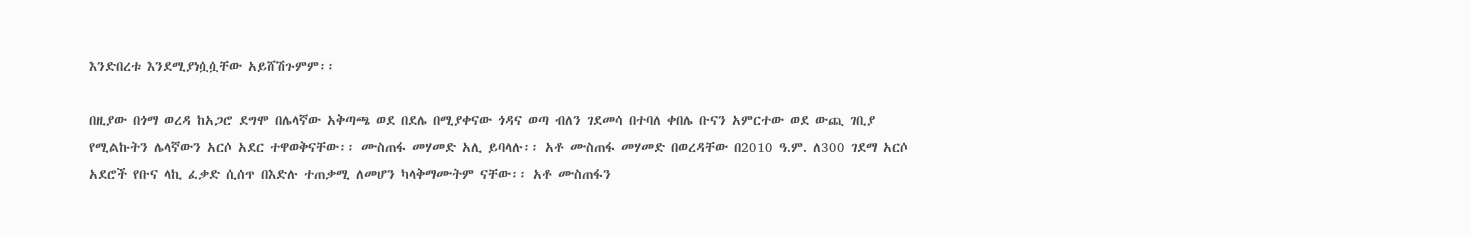እንድበረቱ እንደሚያነሷሷቸው አይሸሽጉምም፡፡

በዚያው በጎማ ወረዳ ከአጋሮ ደግሞ በሌላኛው አቅጣጫ ወደ በደሌ በሚያቀናው ጎዳና ወጣ ብለን ገደመሳ በተባለ ቀበሌ ቡናን አምርተው ወደ ውጪ ገቢያ የሚልኩትን ሌላኛውን አርሶ አደር ተዋወቅናቸው፡፡ ሙስጠፋ መሃመድ አሊ ይባላሉ፡፡ አቶ ሙስጠፋ መሃመድ በወረዳቸው በ2010 ዓ.ም. ለ300 ገደማ አርሶ አደሮች የቡና ላኪ ፈቃድ ሲሰጥ በእድሉ ተጠቃሚ ለመሆን ካላቅማሙትም ናቸው፡፡ አቶ ሙስጠፋን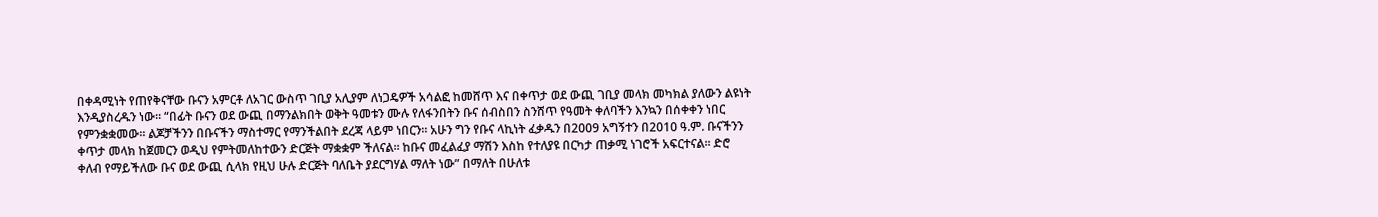በቀዳሚነት የጠየቅናቸው ቡናን አምርቶ ለአገር ውስጥ ገቢያ አሊያም ለነጋዴዎች አሳልፎ ከመሸጥ እና በቀጥታ ወደ ውጪ ገቢያ መላክ መካክል ያለውን ልዩነት እንዲያስረዱን ነው፡፡ “በፊት ቡናን ወደ ውጪ በማንልክበት ወቅት ዓመቱን ሙሉ የለፋንበትን ቡና ሰብስበን ስንሸጥ የዓመት ቀለባችን እንኳን በሰቀቀን ነበር የምንቋቋመው፡፡ ልጆቻችንን በቡናችን ማስተማር የማንችልበት ደረጃ ላይም ነበርን፡፡ አሁን ግን የቡና ላኪነት ፈቃዱን በ2009 አግኝተን በ2010 ዓ.ም. ቡናችንን ቀጥታ መላክ ከጀመርን ወዲህ የምትመለከተውን ድርጅት ማቋቋም ችለናል፡፡ ከቡና መፈልፈያ ማሽን እስከ የተለያዩ በርካታ ጠቃሚ ነገሮች አፍርተናል፡፡ ድሮ ቀለብ የማይችለው ቡና ወደ ውጪ ሲላክ የዚህ ሁሉ ድርጅት ባለቤት ያደርግሃል ማለት ነው” በማለት በሁለቱ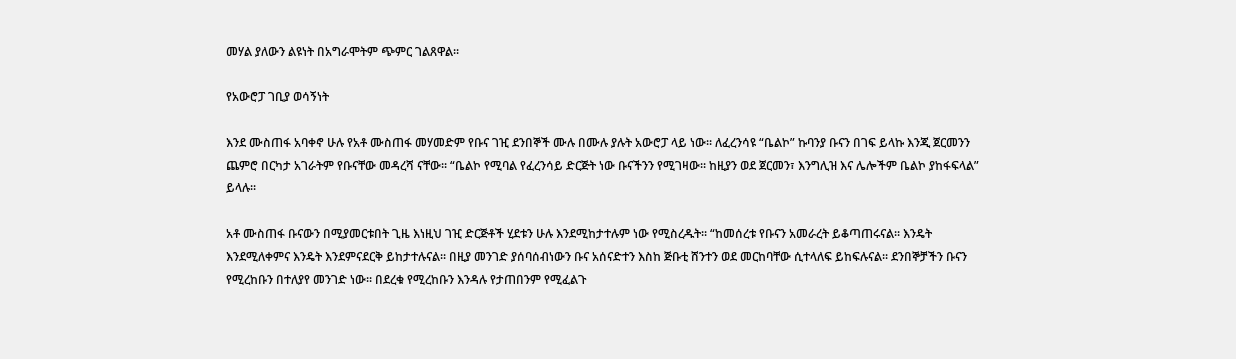መሃል ያለውን ልዩነት በአግራሞትም ጭምር ገልጸዋል፡፡

የአውሮፓ ገቢያ ወሳኝነት

እንደ ሙስጠፋ አባቀኖ ሁሉ የአቶ ሙስጠፋ መሃመድም የቡና ገዢ ደንበኞች ሙሉ በሙሉ ያሉት አውሮፓ ላይ ነው፡፡ ለፈረንሳዩ “ቤልኮ” ኩባንያ ቡናን በገፍ ይላኩ እንጂ ጀርመንን ጨምሮ በርካታ አገራትም የቡናቸው መዳረሻ ናቸው፡፡ “ቤልኮ የሚባል የፈረንሳይ ድርጅት ነው ቡናችንን የሚገዛው፡፡ ከዚያን ወደ ጀርመን፣ እንግሊዝ እና ሌሎችም ቤልኮ ያከፋፍላል” ይላሉ፡፡

አቶ ሙስጠፋ ቡናውን በሚያመርቱበት ጊዜ እነዚህ ገዢ ድርጅቶች ሂደቱን ሁሉ እንደሚከታተሉም ነው የሚስረዱት፡፡ “ከመሰረቱ የቡናን አመራረት ይቆጣጠሩናል፡፡ እንዴት እንደሚለቀምና እንዴት እንደምናደርቅ ይከታተሉናል፡፡ በዚያ መንገድ ያሰባሰብነውን ቡና አሰናድተን እስከ ጅቡቲ ሸንተን ወደ መርከባቸው ሲተላለፍ ይከፍሉናል፡፡ ደንበኞቻችን ቡናን የሚረከቡን በተለያየ መንገድ ነው፡፡ በደረቁ የሚረከቡን እንዳሉ የታጠበንም የሚፈልጉ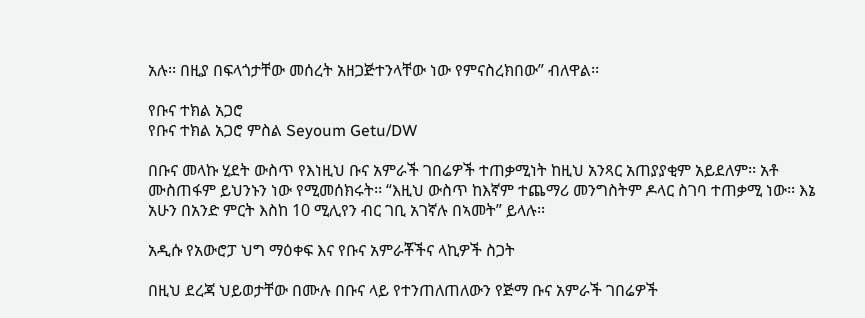አሉ፡፡ በዚያ በፍላጎታቸው መሰረት አዘጋጅተንላቸው ነው የምናስረክበው” ብለዋል፡፡

የቡና ተክል አጋሮ
የቡና ተክል አጋሮ ምስል Seyoum Getu/DW

በቡና መላኩ ሂደት ውስጥ የእነዚህ ቡና አምራች ገበሬዎች ተጠቃሚነት ከዚህ አንጻር አጠያያቂም አይደለም፡፡ አቶ ሙስጠፋም ይህንኑን ነው የሚመሰክሩት፡፡ “እዚህ ውስጥ ከእኛም ተጨማሪ መንግስትም ዶላር ስገባ ተጠቃሚ ነው፡፡ እኔ አሁን በአንድ ምርት እስከ 10 ሚሊየን ብር ገቢ አገኛሉ በኣመት” ይላሉ፡፡

አዲሱ የአውሮፓ ህግ ማዕቀፍ እና የቡና አምራቾችና ላኪዎች ስጋት

በዚህ ደረጃ ህይወታቸው በሙሉ በቡና ላይ የተንጠለጠለውን የጅማ ቡና አምራች ገበሬዎች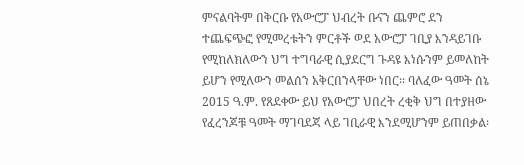ምናልባትም በቅርቡ የአውሮፓ ህብረት ቡናን ጨምሮ ደን ተጨፍጭፎ የሚመረቱትን ምርቶች ወደ አውሮፓ ገቢያ እንዳይገቡ የሚከለክለውን ህግ ተግባራዊ ሲያደርግ ጉዳዩ እነሱንም ይመለከት ይሆን የሚለውን መልሰን አቅርበንላቸው ነበር፡፡ ባለፈው ዓመት ሰኔ 2015 ዓ.ም. የጸደቀው ይህ የአውሮፓ ህበረት ረቂቅ ህግ በተያዘው የፈረንጆቹ ዓመት ማገባደጃ ላይ ገቢራዊ እንደሚሆንም ይጠበቃል፡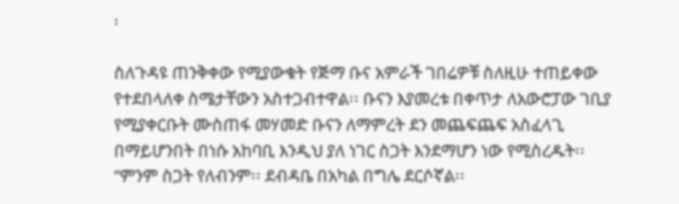፡

ስለጉዳዩ ጠንቅቀው የሚያውቁት የጅማ ቡና አምራች ገበሬዎቹ ስለዚሁ ተጠይቀው የተደበላለቀ ስሜታቸውን አስተጋብተዋል፡፡ ቡናን እያመረቱ በቀጥታ ለአውሮፓው ገቢያ የሚያቀርቡት ሙስጠፋ መሃመድ ቡናን ለማምረት ደን መጨፍጨፍ አስፈላጊ በማይሆንበት በነሱ አከባቢ እንዲህ ያለ ነገር ስጋት እንደማሆን ነው የሚስረዱት፡፡ “ምንም ስጋት የለብንም፡፡ ደብዳቤ በአካል በግሌ ደርሶኛል፡፡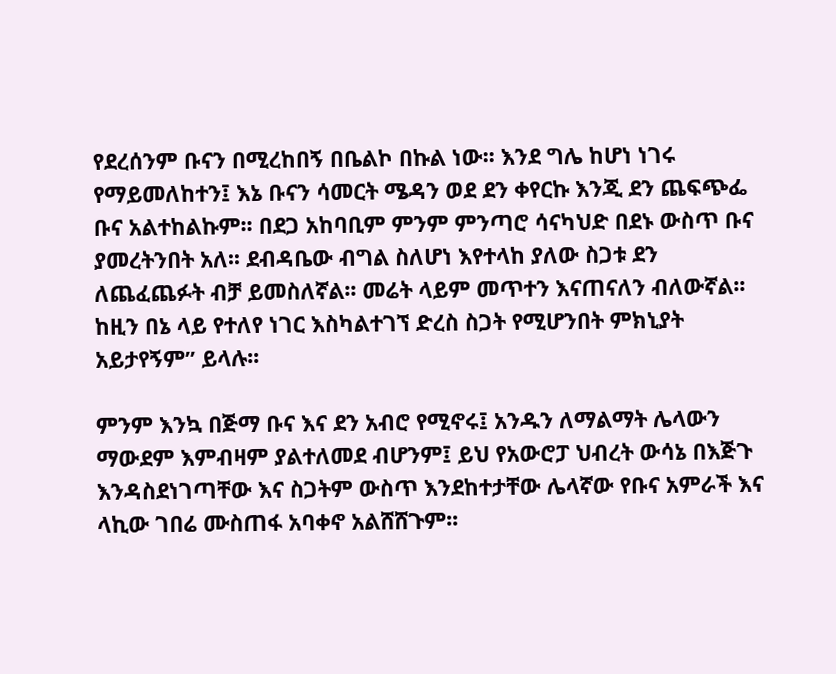የደረሰንም ቡናን በሚረከበኝ በቤልኮ በኩል ነው፡፡ እንደ ግሌ ከሆነ ነገሩ የማይመለከተን፤ እኔ ቡናን ሳመርት ሜዳን ወደ ደን ቀየርኩ እንጂ ደን ጨፍጭፌ ቡና አልተከልኩም፡፡ በደጋ አከባቢም ምንም ምንጣሮ ሳናካህድ በደኑ ውስጥ ቡና ያመረትንበት አለ፡፡ ደብዳቤው ብግል ስለሆነ እየተላከ ያለው ስጋቱ ደን ለጨፈጨፉት ብቻ ይመስለኛል፡፡ መሬት ላይም መጥተን እናጠናለን ብለውኛል፡፡ ከዚን በኔ ላይ የተለየ ነገር እስካልተገኘ ድረስ ስጋት የሚሆንበት ምክኒያት አይታየኝም” ይላሉ፡፡

ምንም እንኳ በጅማ ቡና እና ደን አብሮ የሚኖሩ፤ አንዱን ለማልማት ሌላውን ማውደም እምብዛም ያልተለመደ ብሆንም፤ ይህ የአውሮፓ ህብረት ውሳኔ በእጅጉ እንዳስደነገጣቸው እና ስጋትም ውስጥ እንደከተታቸው ሌላኛው የቡና አምራች እና ላኪው ገበሬ ሙስጠፋ አባቀኖ አልሸሸጉም፡፡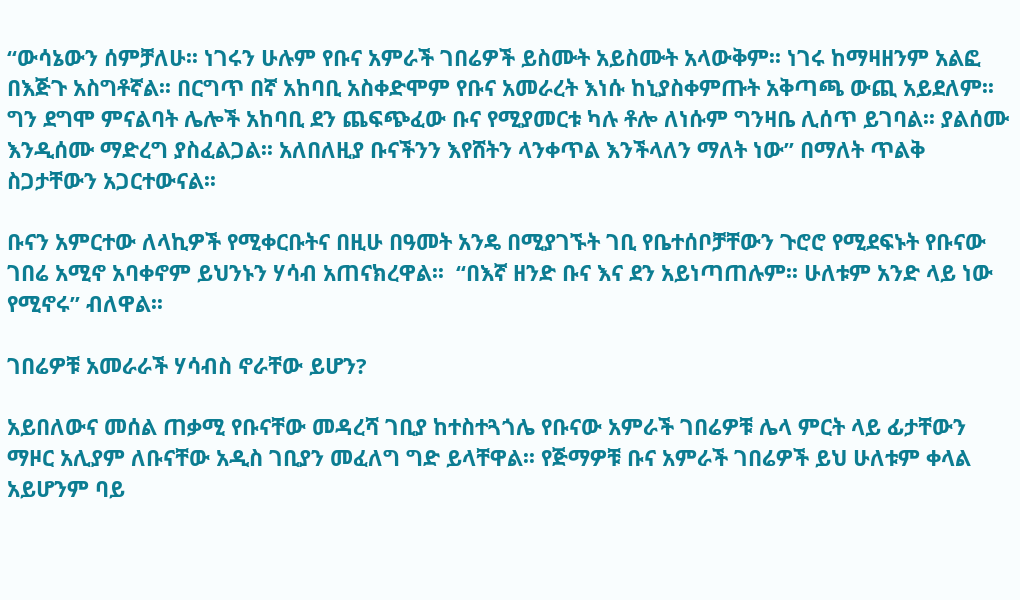“ውሳኔውን ሰምቻለሁ፡፡ ነገሩን ሁሉም የቡና አምራች ገበሬዎች ይስሙት አይስሙት አላውቅም፡፡ ነገሩ ከማዛዘንም አልፎ በእጅጉ አስግቶኛል፡፡ በርግጥ በኛ አከባቢ አስቀድሞም የቡና አመራረት እነሱ ከኒያስቀምጡት አቅጣጫ ውጪ አይደለም፡፡ ግን ደግሞ ምናልባት ሌሎች አከባቢ ደን ጨፍጭፈው ቡና የሚያመርቱ ካሉ ቶሎ ለነሱም ግንዛቤ ሊሰጥ ይገባል፡፡ ያልሰሙ እንዲሰሙ ማድረግ ያስፈልጋል፡፡ አለበለዚያ ቡናችንን እየሸትን ላንቀጥል እንችላለን ማለት ነው” በማለት ጥልቅ ስጋታቸውን አጋርተውናል፡፡

ቡናን አምርተው ለላኪዎች የሚቀርቡትና በዚሁ በዓመት አንዴ በሚያገኙት ገቢ የቤተሰቦቻቸውን ጉሮሮ የሚደፍኑት የቡናው ገበሬ አሚኖ አባቀኖም ይህንኑን ሃሳብ አጠናክረዋል፡፡  “በእኛ ዘንድ ቡና እና ደን አይነጣጠሉም፡፡ ሁለቱም አንድ ላይ ነው የሚኖሩ” ብለዋል፡፡

ገበሬዎቹ አመራራች ሃሳብስ ኖራቸው ይሆን?

አይበለውና መሰል ጠቃሚ የቡናቸው መዳረሻ ገቢያ ከተስተጓጎሌ የቡናው አምራች ገበሬዎቹ ሌላ ምርት ላይ ፊታቸውን ማዞር አሊያም ለቡናቸው አዲስ ገቢያን መፈለግ ግድ ይላቸዋል፡፡ የጅማዎቹ ቡና አምራች ገበሬዎች ይህ ሁለቱም ቀላል አይሆንም ባይ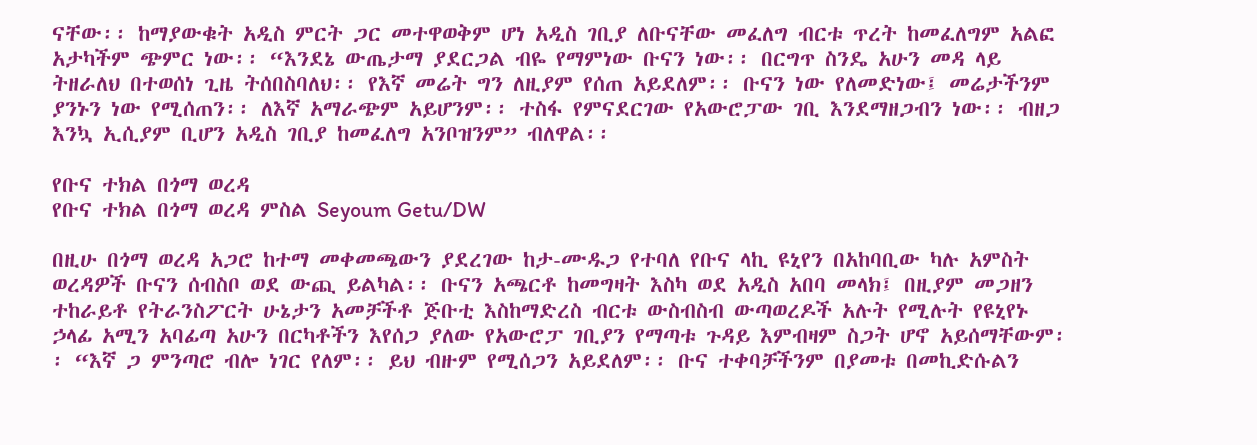ናቸው፡፡ ከማያውቁት አዲስ ምርት ጋር መተዋወቅም ሆነ አዲስ ገቢያ ለቡናቸው መፈለግ ብርቱ ጥረት ከመፈለግም አልፎ አታካችም ጭምር ነው፡፡ “እንደኔ ውጤታማ ያደርጋል ብዬ የማምነው ቡናን ነው፡፡ በርግጥ ስንዴ አሁን መዳ ላይ ትዘራለህ በተወሰነ ጊዜ ትሰበስባለህ፡፡ የእኛ መሬት ግን ለዚያም የሰጠ አይደለም፡፡ ቡናን ነው የለመድነው፤ መሬታችንም ያንኑን ነው የሚሰጠን፡፡ ለእኛ አማራጭም አይሆንም፡፡ ተስፋ የምናደርገው የአውሮፓው ገቢ እንደማዘጋብን ነው፡፡ ብዘጋ እንኳ ኢሲያም ቢሆን አዲስ ገቢያ ከመፈለግ አንቦዝንም” ብለዋል፡፡

የቡና ተክል በጎማ ወረዳ
የቡና ተክል በጎማ ወረዳ ምስል Seyoum Getu/DW

በዚሁ በጎማ ወረዳ አጋሮ ከተማ መቀመጫውን ያደረገው ከታ-ሙዱጋ የተባለ የቡና ላኪ ዩኒየን በአከባቢው ካሉ አምስት ወረዳዎች ቡናን ሰብስቦ ወደ ውጪ ይልካል፡፡ ቡናን አጫርቶ ከመግዛት እስካ ወደ አዲስ አበባ መላክ፤ በዚያም መጋዘን ተከራይቶ የትራንስፖርት ሁኔታን አመቻችቶ ጅቡቲ እስከማድረስ ብርቱ ውስብስብ ውጣወረዶች አሉት የሚሉት የዩኒየኑ ኃላፊ አሚን አባፊጣ አሁን በርካቶችን እየሰጋ ያለው የአውሮፓ ገቢያን የማጣቱ ጉዳይ እምብዛም ስጋት ሆኖ አይሰማቸውም፡፡ “እኛ ጋ ምንጣሮ ብሎ ነገር የለም፡፡ ይህ ብዙም የሚሰጋን አይደለም፡፡ ቡና ተቀባቻችንም በያመቱ በመኪድሱልን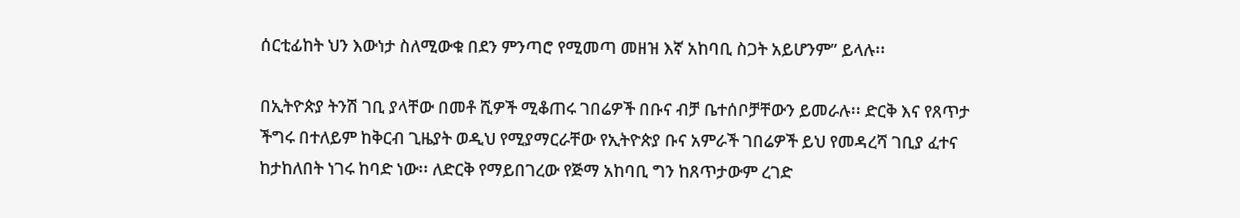ሰርቲፊከት ህን እውነታ ስለሚውቁ በደን ምንጣሮ የሚመጣ መዘዝ እኛ አከባቢ ስጋት አይሆንም” ይላሉ፡፡

በኢትዮጵያ ትንሽ ገቢ ያላቸው በመቶ ሺዎች ሚቆጠሩ ገበሬዎች በቡና ብቻ ቤተሰቦቻቸውን ይመራሉ፡፡ ድርቅ እና የጸጥታ ችግሩ በተለይም ከቅርብ ጊዜያት ወዲህ የሚያማርራቸው የኢትዮጵያ ቡና አምራች ገበሬዎች ይህ የመዳረሻ ገቢያ ፈተና ከታከለበት ነገሩ ከባድ ነው፡፡ ለድርቅ የማይበገረው የጅማ አከባቢ ግን ከጸጥታውም ረገድ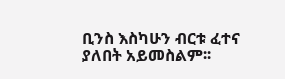ቢንስ እስካሁን ብርቱ ፈተና ያለበት አይመስልም፡፡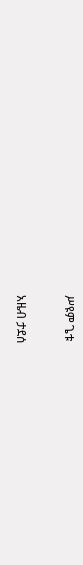ሥዩም ጌቱ

አዜብ ታደሰ